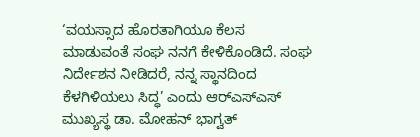‘ವಯಸ್ಸಾದ ಹೊರತಾಗಿಯೂ ಕೆಲಸ ಮಾಡುವಂತೆ ಸಂಘ ನನಗೆ ಕೇಳಿಕೊಂಡಿದೆ. ಸಂಘ ನಿರ್ದೇಶನ ನೀಡಿದರೆ, ನನ್ನ ಸ್ಥಾನದಿಂದ ಕೆಳಗಿಳಿಯಲು ಸಿದ್ಧ’ ಎಂದು ಆರ್‌ಎಸ್‌ಎಸ್ ಮುಖ್ಯಸ್ಥ ಡಾ. ಮೋಹನ್‌ ಭಾಗ್ವತ್‌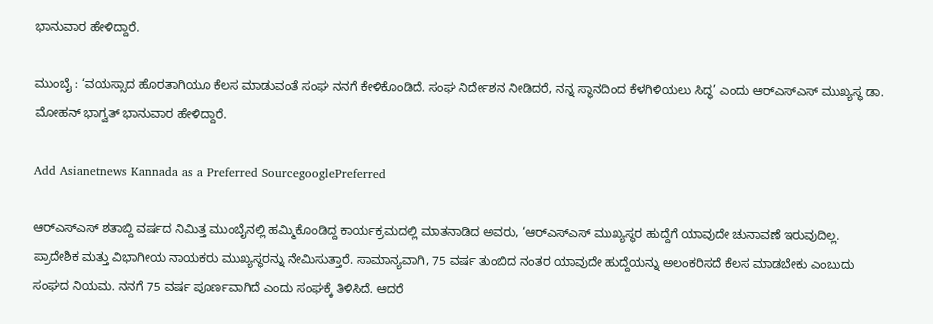ಭಾನುವಾರ ಹೇಳಿದ್ದಾರೆ.

ಮುಂಬೈ : ‘ವಯಸ್ಸಾದ ಹೊರತಾಗಿಯೂ ಕೆಲಸ ಮಾಡುವಂತೆ ಸಂಘ ನನಗೆ ಕೇಳಿಕೊಂಡಿದೆ. ಸಂಘ ನಿರ್ದೇಶನ ನೀಡಿದರೆ, ನನ್ನ ಸ್ಥಾನದಿಂದ ಕೆಳಗಿಳಿಯಲು ಸಿದ್ಧ’ ಎಂದು ಆರ್‌ಎಸ್‌ಎಸ್ ಮುಖ್ಯಸ್ಥ ಡಾ. ಮೋಹನ್‌ ಭಾಗ್ವತ್‌ ಭಾನುವಾರ ಹೇಳಿದ್ದಾರೆ.

Add Asianetnews Kannada as a Preferred SourcegooglePreferred

ಆರ್‌ಎಸ್‌ಎಸ್‌ ಶತಾಬ್ದಿ ವರ್ಷದ ನಿಮಿತ್ತ ಮುಂಬೈನಲ್ಲಿ ಹಮ್ಮಿಕೊಂಡಿದ್ದ ಕಾರ್ಯಕ್ರಮದಲ್ಲಿ ಮಾತನಾಡಿದ ಅವರು, ‘ಆರ್‌ಎಸ್‌ಎಸ್ ಮುಖ್ಯಸ್ಥರ ಹುದ್ದೆಗೆ ಯಾವುದೇ ಚುನಾವಣೆ ಇರುವುದಿಲ್ಲ. ಪ್ರಾದೇಶಿಕ ಮತ್ತು ವಿಭಾಗೀಯ ನಾಯಕರು ಮುಖ್ಯಸ್ಥರನ್ನು ನೇಮಿಸುತ್ತಾರೆ. ಸಾಮಾನ್ಯವಾಗಿ, 75 ವರ್ಷ ತುಂಬಿದ ನಂತರ ಯಾವುದೇ ಹುದ್ದೆಯನ್ನು ಅಲಂಕರಿಸದೆ ಕೆಲಸ ಮಾಡಬೇಕು ಎಂಬುದು ಸಂಘದ ನಿಯಮ. ನನಗೆ 75 ವರ್ಷ ಪೂರ್ಣವಾಗಿದೆ ಎಂದು ಸಂಘಕ್ಕೆ ತಿಳಿಸಿದೆ. ಆದರೆ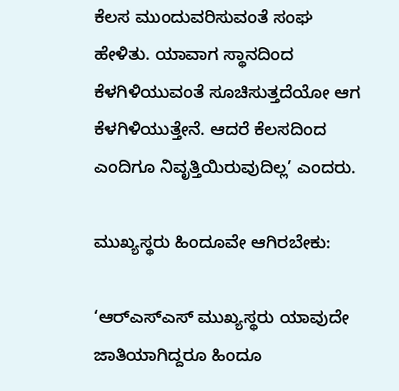ಕೆಲಸ ಮುಂದುವರಿಸುವಂತೆ ಸಂಘ ಹೇಳಿತು. ಯಾವಾಗ ಸ್ಥಾನದಿಂದ ಕೆಳಗಿಳಿಯುವಂತೆ ಸೂಚಿಸುತ್ತದೆಯೋ ಆಗ ಕೆಳಗಿಳಿಯುತ್ತೇನೆ. ಆದರೆ ಕೆಲಸದಿಂದ ಎಂದಿಗೂ ನಿವೃತ್ತಿಯಿರುವುದಿಲ್ಲ’ ಎಂದರು.

ಮುಖ್ಯಸ್ಥರು ಹಿಂದೂವೇ ಆಗಿರಬೇಕು:

‘ಆರ್‌ಎಸ್‌ಎಸ್ ಮುಖ್ಯಸ್ಥರು ಯಾವುದೇ ಜಾತಿಯಾಗಿದ್ದರೂ ಹಿಂದೂ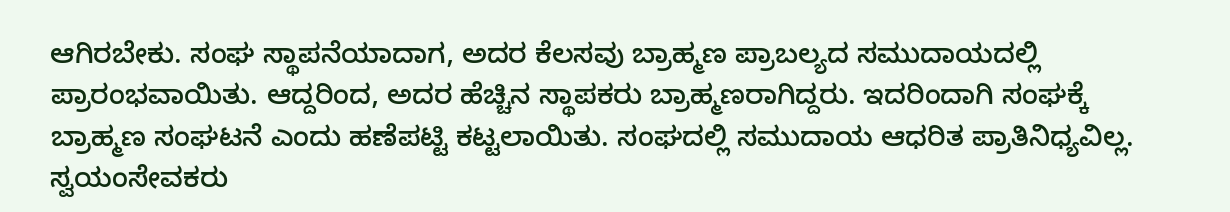ಆಗಿರಬೇಕು. ಸಂಘ ಸ್ಥಾಪನೆಯಾದಾಗ, ಅದರ ಕೆಲಸವು ಬ್ರಾಹ್ಮಣ ಪ್ರಾಬಲ್ಯದ ಸಮುದಾಯದಲ್ಲಿ ಪ್ರಾರಂಭವಾಯಿತು. ಆದ್ದರಿಂದ, ಅದರ ಹೆಚ್ಚಿನ ಸ್ಥಾಪಕರು ಬ್ರಾಹ್ಮಣರಾಗಿದ್ದರು. ಇದರಿಂದಾಗಿ ಸಂಘಕ್ಕೆ ಬ್ರಾಹ್ಮಣ ಸಂಘಟನೆ ಎಂದು ಹಣೆಪಟ್ಟಿ ಕಟ್ಟಲಾಯಿತು. ಸಂಘದಲ್ಲಿ ಸಮುದಾಯ ಆಧರಿತ ಪ್ರಾತಿನಿಧ್ಯವಿಲ್ಲ. ಸ್ವಯಂಸೇವಕರು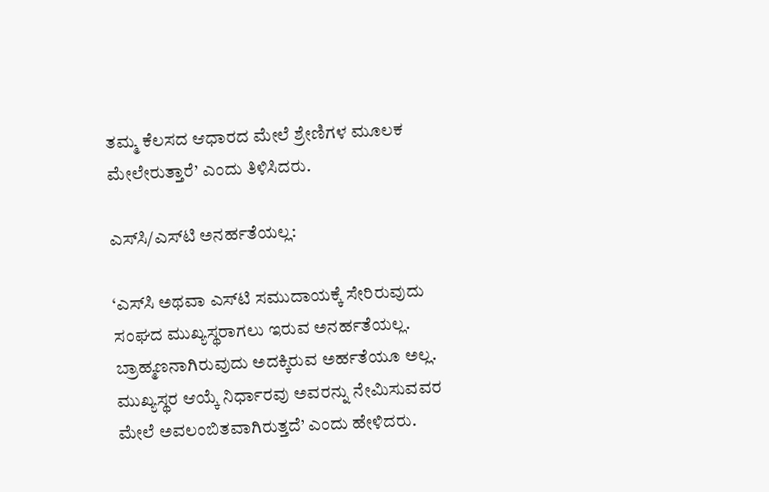ತಮ್ಮ ಕೆಲಸದ ಆಧಾರದ ಮೇಲೆ ಶ್ರೇಣಿಗಳ ಮೂಲಕ ಮೇಲೇರುತ್ತಾರೆ’ ಎಂದು ತಿಳಿಸಿದರು.

ಎಸ್‌ಸಿ/ಎಸ್‌ಟಿ ಅನರ್ಹತೆಯಲ್ಲ:

‘ಎಸ್‌ಸಿ ಅಥವಾ ಎಸ್‌ಟಿ ಸಮುದಾಯಕ್ಕೆ ಸೇರಿರುವುದು ಸಂಘದ ಮುಖ್ಯಸ್ಥರಾಗಲು ಇರುವ ಅನರ್ಹತೆಯಲ್ಲ. ಬ್ರಾಹ್ಮಣನಾಗಿರುವುದು ಅದಕ್ಕಿರುವ ಅರ್ಹತೆಯೂ ಅಲ್ಲ. ಮುಖ್ಯಸ್ಥರ ಆಯ್ಕೆ ನಿರ್ಧಾರವು ಅವರನ್ನು ನೇಮಿಸುವವರ ಮೇಲೆ ಅವಲಂಬಿತವಾಗಿರುತ್ತದೆ’ ಎಂದು ಹೇಳಿದರು.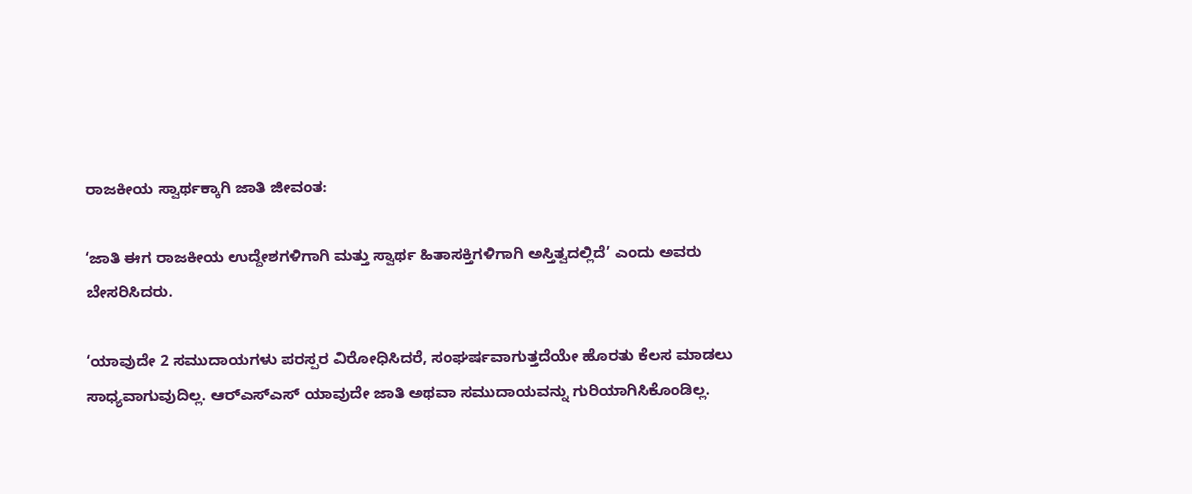ರಾಜಕೀಯ ಸ್ವಾರ್ಥಕ್ಕಾಗಿ ಜಾತಿ ಜೀವಂತ:

‘ಜಾತಿ ಈಗ ರಾಜಕೀಯ ಉದ್ದೇಶಗಳಿಗಾಗಿ ಮತ್ತು ಸ್ವಾರ್ಥ ಹಿತಾಸಕ್ತಿಗಳಿಗಾಗಿ ಅಸ್ತಿತ್ವದಲ್ಲಿದೆ’ ಎಂದು ಅವರು ಬೇಸರಿಸಿದರು.

‘ಯಾವುದೇ 2 ಸಮುದಾಯಗಳು ಪರಸ್ಪರ ವಿರೋಧಿಸಿದರೆ, ಸಂಘರ್ಷವಾಗುತ್ತದೆಯೇ ಹೊರತು ಕೆಲಸ ಮಾಡಲು ಸಾಧ್ಯವಾಗುವುದಿಲ್ಲ. ಆರ್‌ಎಸ್‌ಎಸ್ ಯಾವುದೇ ಜಾತಿ ಅಥವಾ ಸಮುದಾಯವನ್ನು ಗುರಿಯಾಗಿಸಿಕೊಂಡಿಲ್ಲ.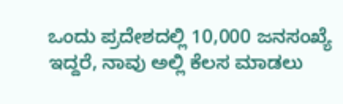ಒಂದು ಪ್ರದೇಶದಲ್ಲಿ 10,000 ಜನಸಂಖ್ಯೆ ಇದ್ದರೆ, ನಾವು ಅಲ್ಲಿ ಕೆಲಸ ಮಾಡಲು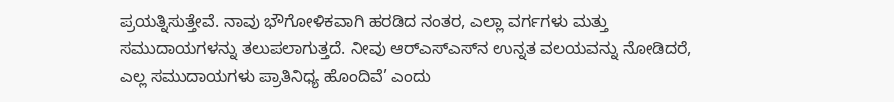ಪ್ರಯತ್ನಿಸುತ್ತೇವೆ. ನಾವು ಭೌಗೋಳಿಕವಾಗಿ ಹರಡಿದ ನಂತರ, ಎಲ್ಲಾ ವರ್ಗಗಳು ಮತ್ತು ಸಮುದಾಯಗಳನ್ನು ತಲುಪಲಾಗುತ್ತದೆ. ನೀವು ಆರ್‌ಎಸ್‌ಎಸ್‌ನ ಉನ್ನತ ವಲಯವನ್ನು ನೋಡಿದರೆ, ಎಲ್ಲ ಸಮುದಾಯಗಳು ಪ್ರಾತಿನಿಧ್ಯ ಹೊಂದಿವೆ’ ಎಂದು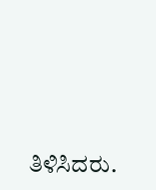ತಿಳಿಸಿದರು.